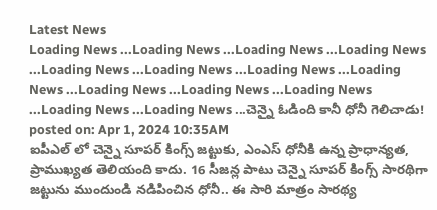Latest News
Loading News ...Loading News ...Loading News ...Loading News ...Loading News ...Loading News ...Loading News ...Loading News ...Loading News ...Loading News ...Loading News ...Loading News ...Loading News ...చెన్నై ఓడింది కానీ ధోనీ గెలిచాడు!
posted on: Apr 1, 2024 10:35AM
ఐపీఎల్ లో చెన్నై సూపర్ కింగ్స్ జట్టుకు, ఎంఎస్ ధోనీకి ఉన్న ప్రాధాన్యత, ప్రాముఖ్యత తెలియంది కాదు. 16 సీజన్ల పాటు చెన్నై సూపర్ కింగ్స్ సారథిగా జట్టును ముందుండి నడిపించిన ధోనీ.. ఈ సారి మాత్రం సారథ్య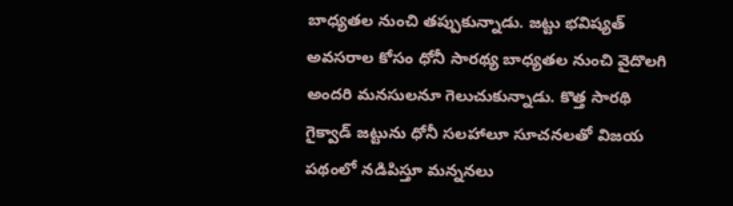బాధ్యతల నుంచి తప్పుకున్నాడు. జట్టు భవిష్యత్ అవసరాల కోసం ధోనీ సారథ్య బాధ్యతల నుంచి వైదొలగి అందరి మనసులనూ గెలుచుకున్నాడు. కొత్త సారథి గైక్వాడ్ జట్టును ధోనీ సలహాలూ సూచనలతో విజయ పథంలో నడిపిస్తూ మన్ననలు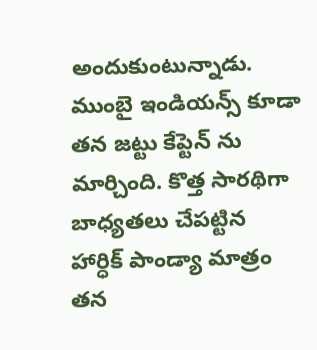అందుకుంటున్నాడు. ముంబై ఇండియన్స్ కూడా తన జట్టు కేప్టెన్ ను మార్చింది. కొత్త సారథిగా బాధ్యతలు చేపట్టిన హార్ధిక్ పాండ్యా మాత్రం తన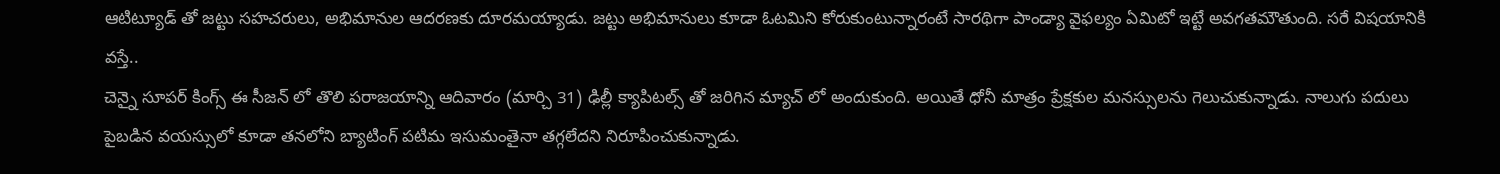ఆటిట్యూడ్ తో జట్టు సహచరులు, అభిమానుల ఆదరణకు దూరమయ్యాడు. జట్టు అభిమానులు కూడా ఓటమిని కోరుకుంటున్నారంటే సారథిగా పాండ్యా వైఫల్యం ఏమిటో ఇట్టే అవగతమౌతుంది. సరే విషయానికి వస్తే..
చెన్నై సూపర్ కింగ్స్ ఈ సీజన్ లో తొలి పరాజయాన్ని ఆదివారం (మార్చి 31) ఢిల్లీ క్యాపిటల్స్ తో జరిగిన మ్యాచ్ లో అందుకుంది. అయితే ధోనీ మాత్రం ప్రేక్షకుల మనస్సులను గెలుచుకున్నాడు. నాలుగు పదులు పైబడిన వయస్సులో కూడా తనలోని బ్యాటింగ్ పటిమ ఇసుమంతైనా తగ్గలేదని నిరూపించుకున్నాడు.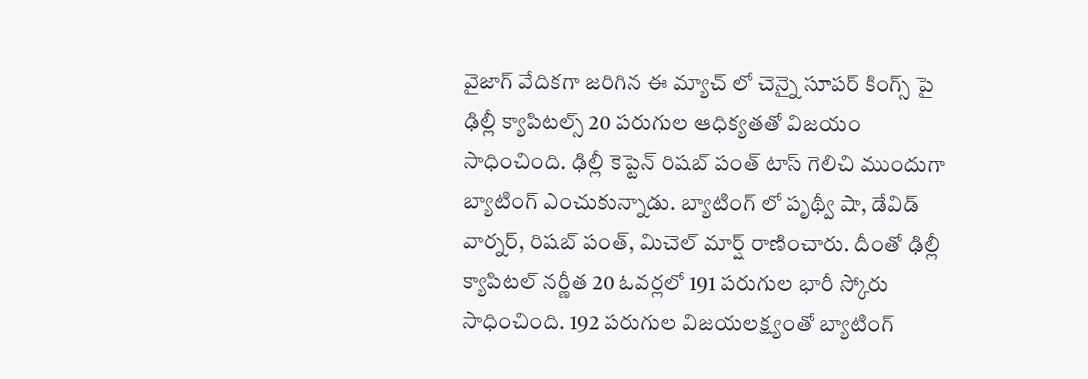వైజాగ్ వేదికగా జరిగిన ఈ మ్యాచ్ లో చెన్నై సూపర్ కింగ్స్ పై ఢిల్లీ క్యాపిటల్స్ 20 పరుగుల ఆధిక్యతతో విజయం సాధించింది. ఢిల్లీ కెప్టెన్ రిషబ్ పంత్ టాస్ గెలిచి ముందుగా బ్యాటింగ్ ఎంచుకున్నాడు. బ్యాటింగ్ లో పృథ్వీ షా, డేవిడ్ వార్నర్, రిషబ్ పంత్, మిచెల్ మార్ష్ రాణించారు. దీంతో ఢిల్లీ క్యాపిటల్ నర్ణీత 20 ఓవర్లలో 191 పరుగుల భారీ స్కోరు సాధించింది. 192 పరుగుల విజయలక్ష్యంతో బ్యాటింగ్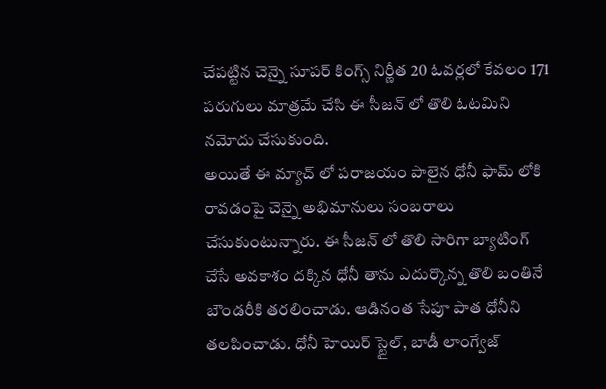చేపట్టిన చెన్నై సూపర్ కింగ్స్ నిర్ణీత 20 ఓవర్లలో కేవలం 171 పరుగులు మాత్రమే చేసి ఈ సీజన్ లో తొలి ఓటమిని నమోదు చేసుకుంది.
అయితే ఈ మ్యాచ్ లో పరాజయం పాలైన ధోనీ ఫామ్ లోకి రావడంపై చెన్నై అభిమానులు సంబరాలు చేసుకుంటున్నారు. ఈ సీజన్ లో తొలి సారిగా బ్యాటింగ్ చేసే అవకాశం దక్కిన ధోనీ తాను ఎదుర్కొన్న తొలి బంతినే బౌండరీకి తరలించాడు. ఆడినంత సేపూ పాత ధోనీని తలపించాడు. ధోనీ హెయిర్ స్టైల్, బాడీ లాంగ్వేజ్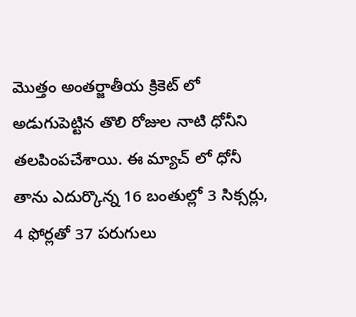మొత్తం అంతర్జాతీయ క్రికెట్ లో అడుగుపెట్టిన తొలి రోజుల నాటి ధోనీని తలపింపచేశాయి. ఈ మ్యాచ్ లో ధోనీ తాను ఎదుర్కొన్న 16 బంతుల్లో 3 సిక్సర్లు, 4 ఫోర్లతో 37 పరుగులు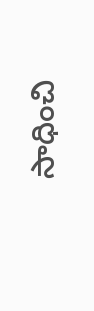సాధించి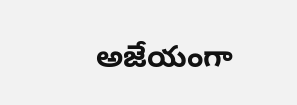అజేయంగా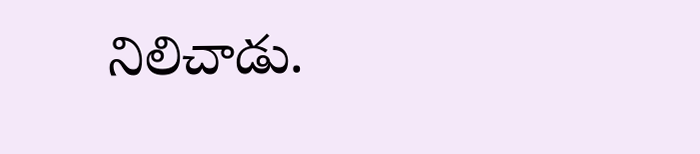నిలిచాడు.